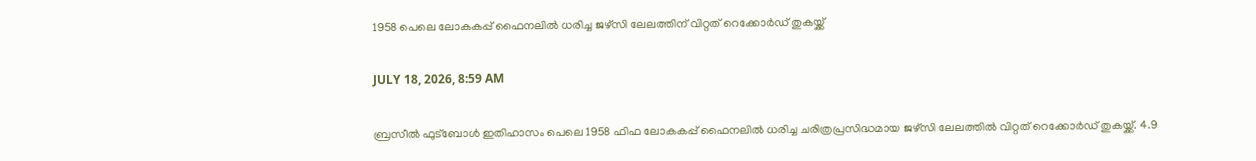1958 പെലെ ലോകകപ്പ് ഫൈനലിൽ ധരിച്ച ജഴ്‌സി ലേലത്തിന് വിറ്റത് റെക്കോർഡ് തുകയ്ക്ക്

JULY 18, 2026, 8:59 AM

ബ്രസീൽ ഫുട്‌ബോൾ ഇതിഹാസം പെലെ 1958 ഫിഫ ലോകകപ്പ് ഫൈനലിൽ ധരിച്ച ചരിത്രപ്രസിദ്ധമായ ജഴ്‌സി ലേലത്തിൽ വിറ്റത് റെക്കോർഡ് തുകയ്ക്ക്. 4.9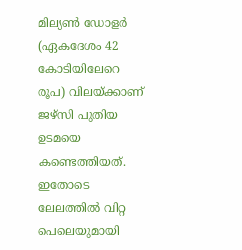മില്യൺ ഡോളർ (ഏകദേശം 42 കോടിയിലേറെ രൂപ) വിലയ്ക്കാണ് ജഴ്‌സി പുതിയ ഉടമയെ കണ്ടെത്തിയത്. ഇതോടെ ലേലത്തിൽ വിറ്റ പെലെയുമായി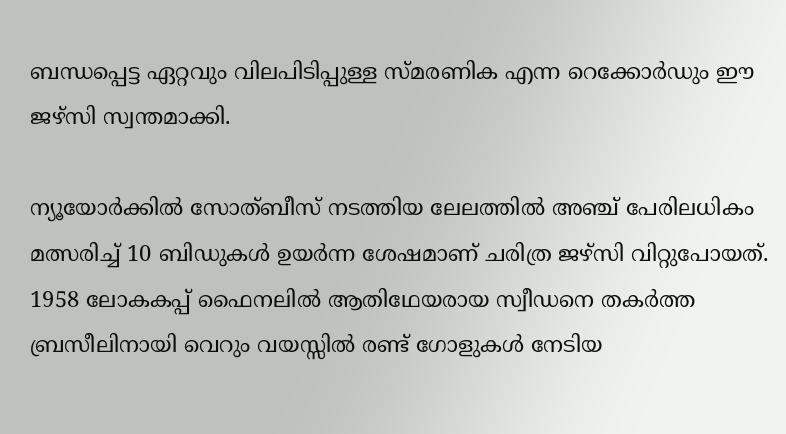ബന്ധപ്പെട്ട ഏറ്റവും വിലപിടിപ്പുള്ള സ്മരണിക എന്ന റെക്കോർഡും ഈ ജഴ്‌സി സ്വന്തമാക്കി.

ന്യൂയോർക്കിൽ സോത്ബീസ് നടത്തിയ ലേലത്തിൽ അഞ്ച് പേരിലധികം മത്സരിച്ച് 10 ബിഡുകൾ ഉയർന്ന ശേഷമാണ് ചരിത്ര ജഴ്‌സി വിറ്റുപോയത്. 1958 ലോകകപ്പ് ഫൈനലിൽ ആതിഥേയരായ സ്വീഡനെ തകർത്ത ബ്രസീലിനായി വെറും വയസ്സിൽ രണ്ട് ഗോളുകൾ നേടിയ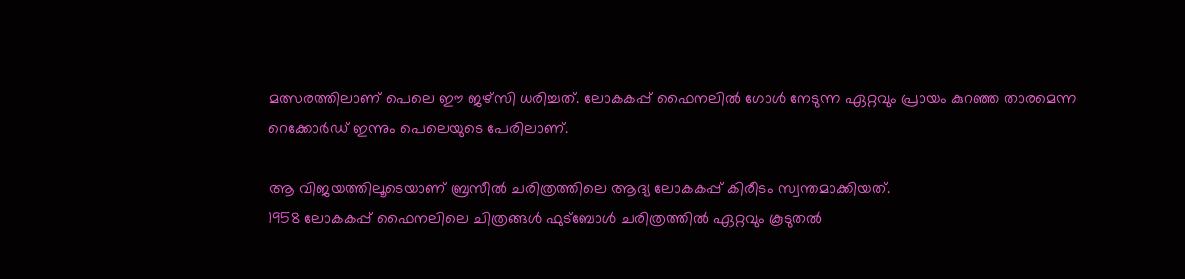മത്സരത്തിലാണ് പെലെ ഈ ജഴ്‌സി ധരിച്ചത്. ലോകകപ്പ് ഫൈനലിൽ ഗോൾ നേടുന്ന ഏറ്റവും പ്രായം കുറഞ്ഞ താരമെന്ന റെക്കോർഡ് ഇന്നും പെലെയുടെ പേരിലാണ്.

ആ വിജയത്തിലൂടെയാണ് ബ്രസീൽ ചരിത്രത്തിലെ ആദ്യ ലോകകപ്പ് കിരീടം സ്വന്തമാക്കിയത്.
1958 ലോകകപ്പ് ഫൈനലിലെ ചിത്രങ്ങൾ ഫുട്‌ബോൾ ചരിത്രത്തിൽ ഏറ്റവും കൂടുതൽ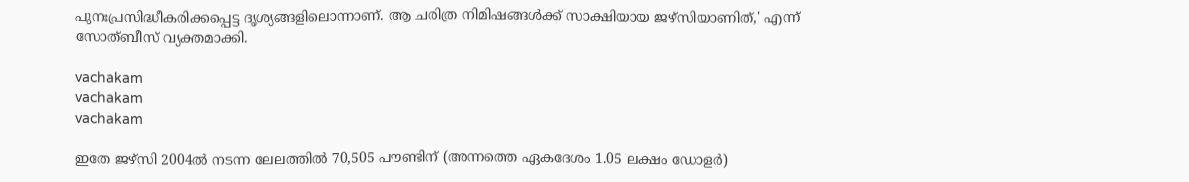പുനഃപ്രസിദ്ധീകരിക്കപ്പെട്ട ദൃശ്യങ്ങളിലൊന്നാണ്. ആ ചരിത്ര നിമിഷങ്ങൾക്ക് സാക്ഷിയായ ജഴ്‌സിയാണിത്,' എന്ന് സോത്ബീസ് വ്യക്തമാക്കി.

vachakam
vachakam
vachakam

ഇതേ ജഴ്‌സി 2004ൽ നടന്ന ലേലത്തിൽ 70,505 പൗണ്ടിന് (അന്നത്തെ ഏകദേശം 1.05 ലക്ഷം ഡോളർ)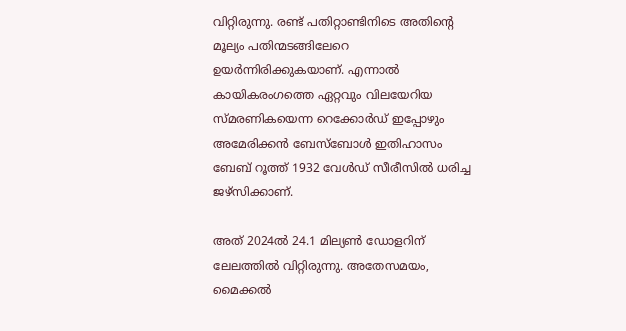വിറ്റിരുന്നു. രണ്ട് പതിറ്റാണ്ടിനിടെ അതിന്റെ മൂല്യം പതിന്മടങ്ങിലേറെ ഉയർന്നിരിക്കുകയാണ്. എന്നാൽ കായികരംഗത്തെ ഏറ്റവും വിലയേറിയ സ്മരണികയെന്ന റെക്കോർഡ് ഇപ്പോഴും അമേരിക്കൻ ബേസ്‌ബോൾ ഇതിഹാസം ബേബ് റൂത്ത് 1932 വേൾഡ് സീരീസിൽ ധരിച്ച ജഴ്‌സിക്കാണ്.

അത് 2024ൽ 24.1 മില്യൺ ഡോളറിന് ലേലത്തിൽ വിറ്റിരുന്നു. അതേസമയം, മൈക്കൽ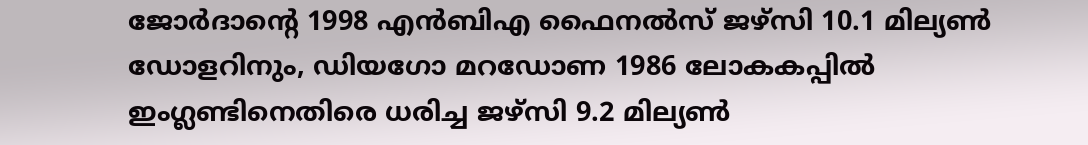ജോർദാന്റെ 1998 എൻബിഎ ഫൈനൽസ് ജഴ്‌സി 10.1 മില്യൺ ഡോളറിനും, ഡിയഗോ മറഡോണ 1986 ലോകകപ്പിൽ ഇംഗ്ലണ്ടിനെതിരെ ധരിച്ച ജഴ്‌സി 9.2 മില്യൺ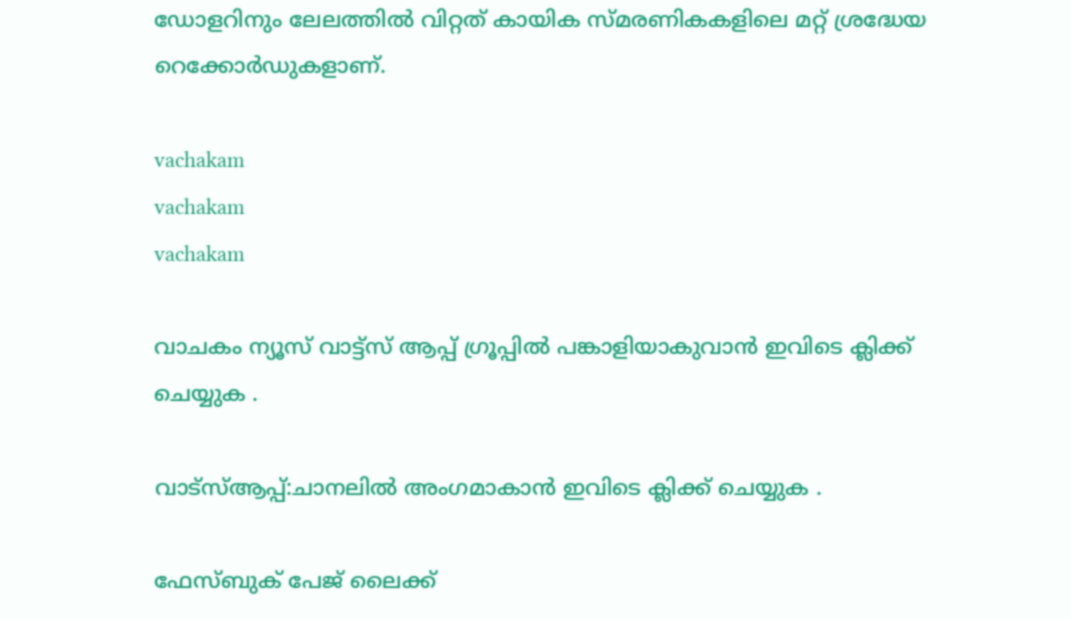ഡോളറിനും ലേലത്തിൽ വിറ്റത് കായിക സ്മരണികകളിലെ മറ്റ് ശ്രദ്ധേയ റെക്കോർഡുകളാണ്.

vachakam
vachakam
vachakam

വാചകം ന്യൂസ് വാട്ട്സ് ആപ്പ് ഗ്രൂപ്പിൽ പങ്കാളിയാകുവാൻ ഇവിടെ ക്ലിക്ക് ചെയ്യുക .

വാട്സ്ആപ്പ്:ചാനലിൽ അംഗമാകാൻ ഇവിടെ ക്ലിക്ക് ചെയ്യുക .

ഫേസ്ബുക് പേജ് ലൈക്ക്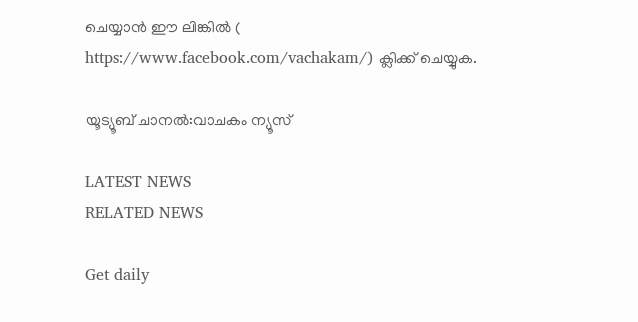ചെയ്യാൻ ഈ ലിങ്കിൽ (
https://www.facebook.com/vachakam/) ക്ലിക്ക് ചെയ്യുക.

യൂട്യൂബ് ചാനൽ:വാചകം ന്യൂസ്

LATEST NEWS
RELATED NEWS

Get daily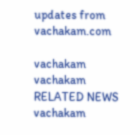updates from vachakam.com

vachakam
vachakam
RELATED NEWS
vachakam